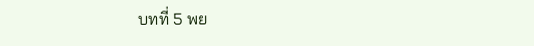บทที่ 5 พย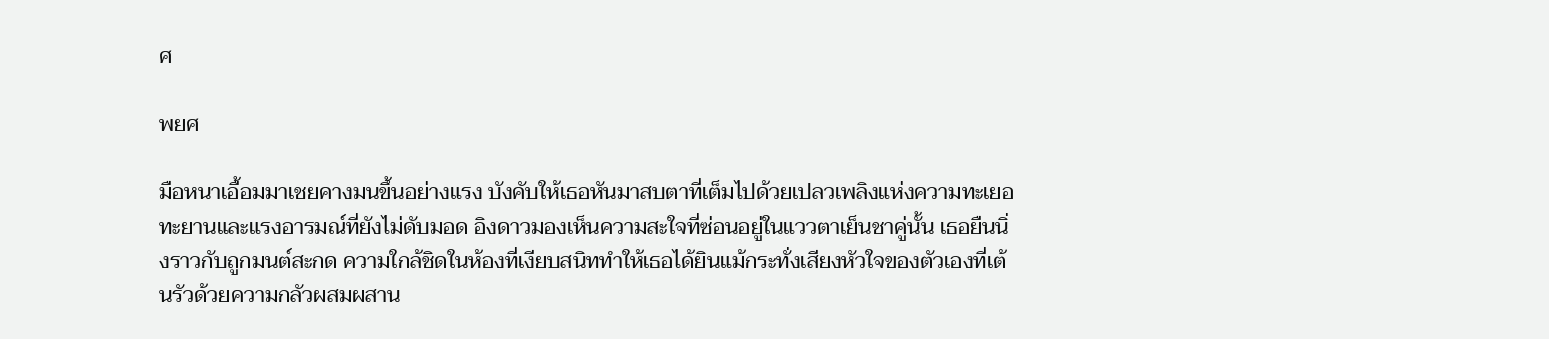ศ

พยศ

มือหนาเอื้อมมาเชยคางมนขึ้นอย่างแรง บังคับให้เธอหันมาสบตาที่เต็มไปด้วยเปลวเพลิงแห่งความทะเยอทะยานและแรงอารมณ์ที่ยังไม่ดับมอด อิงดาวมองเห็นความสะใจที่ซ่อนอยู่ในแววตาเย็นชาคู่นั้น เธอยืนนิ่งราวกับถูกมนต์สะกด ความใกล้ชิดในห้องที่เงียบสนิททำให้เธอได้ยินแม้กระทั่งเสียงหัวใจของตัวเองที่เต้นรัวด้วยความกลัวผสมผสาน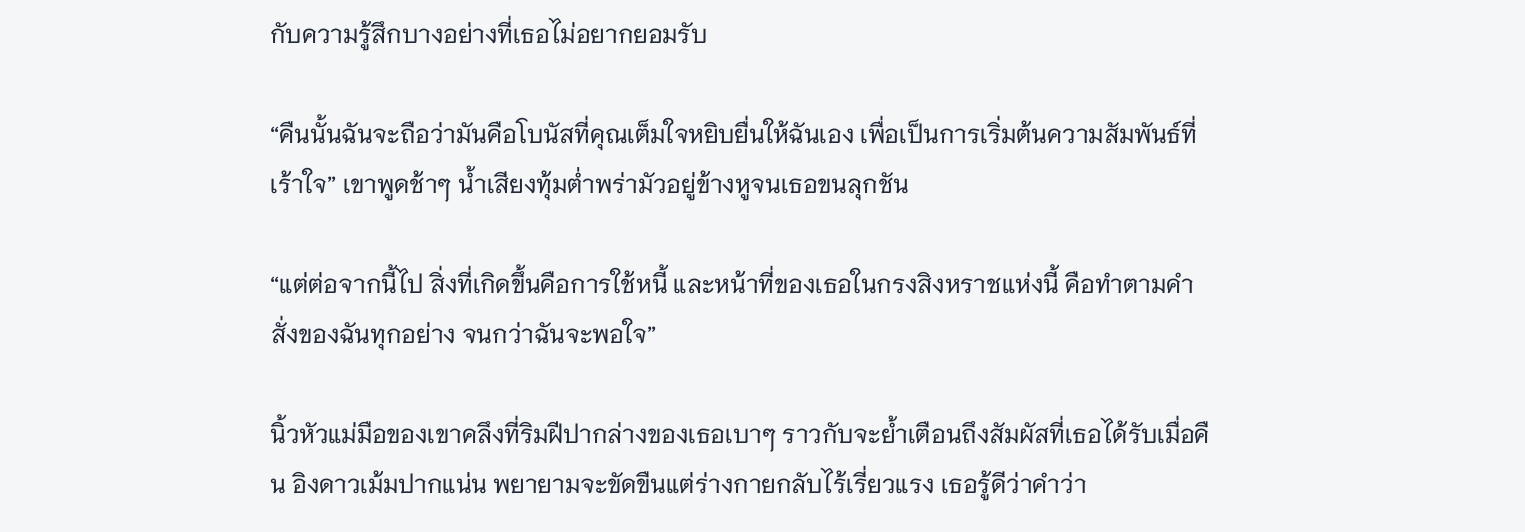กับความรู้สึกบางอย่างที่เธอไม่อยากยอมรับ

“คืนนั้นฉันจะถือว่ามันคือโบนัสที่คุณเต็มใจหยิบยื่นให้ฉันเอง เพื่อเป็นการเริ่มต้นความสัมพันธ์ที่เร้าใจ” เขาพูดช้าๆ น้ำเสียงทุ้มต่ำพร่ามัวอยู่ข้างหูจนเธอขนลุกชัน

“แต่ต่อจากนี้ไป สิ่งที่เกิดขึ้นคือการใช้หนี้ และหน้าที่ของเธอในกรงสิงหราชแห่งนี้ คือทำตามคำสั่งของฉันทุกอย่าง จนกว่าฉันจะพอใจ”

นิ้วหัวแม่มือของเขาคลึงที่ริมฝีปากล่างของเธอเบาๆ ราวกับจะย้ำเตือนถึงสัมผัสที่เธอได้รับเมื่อคืน อิงดาวเม้มปากแน่น พยายามจะขัดขืนแต่ร่างกายกลับไร้เรี่ยวแรง เธอรู้ดีว่าคำว่า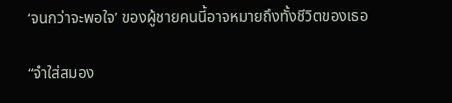‘จนกว่าจะพอใจ’ ของผู้ชายคนนี้อาจหมายถึงทั้งชีวิตของเธอ

“จำใส่สมอง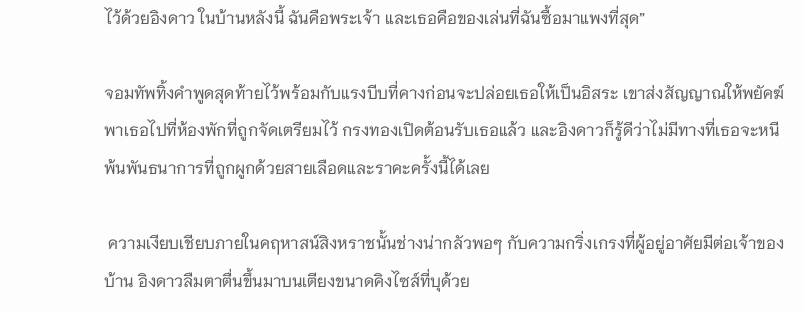ไว้ด้วยอิงดาว ในบ้านหลังนี้ ฉันคือพระเจ้า และเธอคือของเล่นที่ฉันซื้อมาแพงที่สุด”

จอมทัพทิ้งคำพูดสุดท้ายไว้พร้อมกับแรงบีบที่คางก่อนจะปล่อยเธอให้เป็นอิสระ เขาส่งสัญญาณให้พยัคฆ์พาเธอไปที่ห้องพักที่ถูกจัดเตรียมไว้ กรงทองเปิดต้อนรับเธอแล้ว และอิงดาวก็รู้ดีว่าไม่มีทางที่เธอจะหนีพ้นพันธนาการที่ถูกผูกด้วยสายเลือดและราคะครั้งนี้ได้เลย

 ความเงียบเชียบภายในคฤหาสน์สิงหราชนั้นช่างน่ากลัวพอๆ กับความกริ่งเกรงที่ผู้อยู่อาศัยมีต่อเจ้าของบ้าน อิงดาวลืมตาตื่นขึ้นมาบนเตียงขนาดคิงไซส์ที่บุด้วย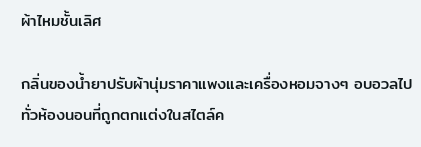ผ้าไหมชั้นเลิศ

กลิ่นของน้ำยาปรับผ้านุ่มราคาแพงและเครื่องหอมจางๆ อบอวลไปทั่วห้องนอนที่ถูกตกแต่งในสไตล์ค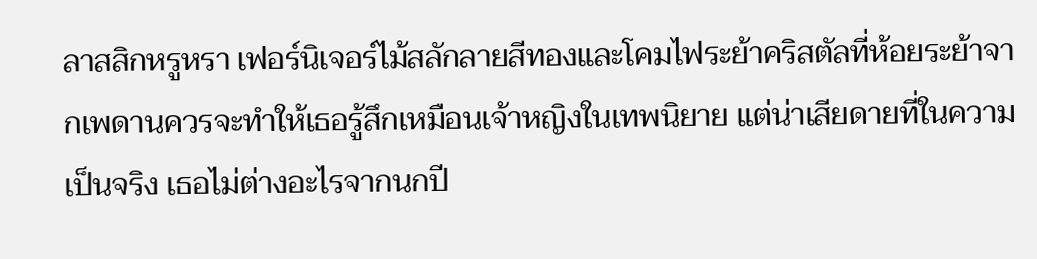ลาสสิกหรูหรา เฟอร์นิเจอร์ไม้สลักลายสีทองและโคมไฟระย้าคริสตัลที่ห้อยระย้าจากเพดานควรจะทำให้เธอรู้สึกเหมือนเจ้าหญิงในเทพนิยาย แต่น่าเสียดายที่ในความเป็นจริง เธอไม่ต่างอะไรจากนกปี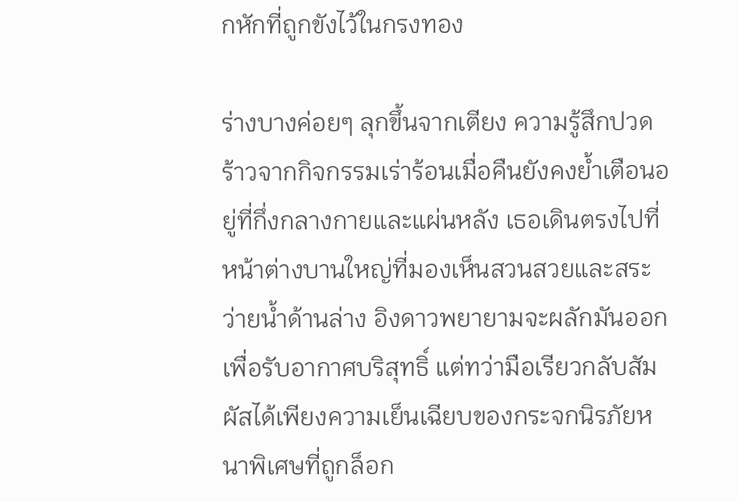กหักที่ถูกขังไว้ในกรงทอง

ร่างบางค่อยๆ ลุกขึ้นจากเตียง ความรู้สึกปวดร้าวจากกิจกรรมเร่าร้อนเมื่อคืนยังคงย้ำเตือนอยู่ที่กึ่งกลางกายและแผ่นหลัง เธอเดินตรงไปที่หน้าต่างบานใหญ่ที่มองเห็นสวนสวยและสระว่ายน้ำด้านล่าง อิงดาวพยายามจะผลักมันออกเพื่อรับอากาศบริสุทธิ์ แต่ทว่ามือเรียวกลับสัมผัสได้เพียงความเย็นเฉียบของกระจกนิรภัยหนาพิเศษที่ถูกล็อก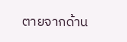ตายจากด้าน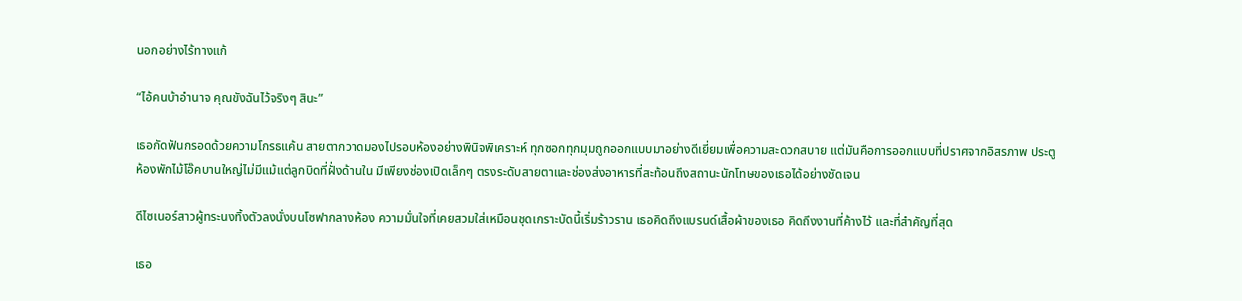นอกอย่างไร้ทางแก้

“ไอ้คนบ้าอำนาจ คุณขังฉันไว้จริงๆ สินะ”

เธอกัดฟันกรอดด้วยความโกรธแค้น สายตากวาดมองไปรอบห้องอย่างพินิจพิเคราะห์ ทุกซอกทุกมุมถูกออกแบบมาอย่างดีเยี่ยมเพื่อความสะดวกสบาย แต่มันคือการออกแบบที่ปราศจากอิสรภาพ ประตูห้องพักไม้โอ๊คบานใหญ่ไม่มีแม้แต่ลูกบิดที่ฝั่งด้านใน มีเพียงช่องเปิดเล็กๆ ตรงระดับสายตาและช่องส่งอาหารที่สะท้อนถึงสถานะนักโทษของเธอได้อย่างชัดเจน

ดีไซเนอร์สาวผู้ทระนงทิ้งตัวลงนั่งบนโซฟากลางห้อง ความมั่นใจที่เคยสวมใส่เหมือนชุดเกราะบัดนี้เริ่มร้าวราน เธอคิดถึงแบรนด์เสื้อผ้าของเธอ คิดถึงงานที่ค้างไว้ และที่สำคัญที่สุด

เธอ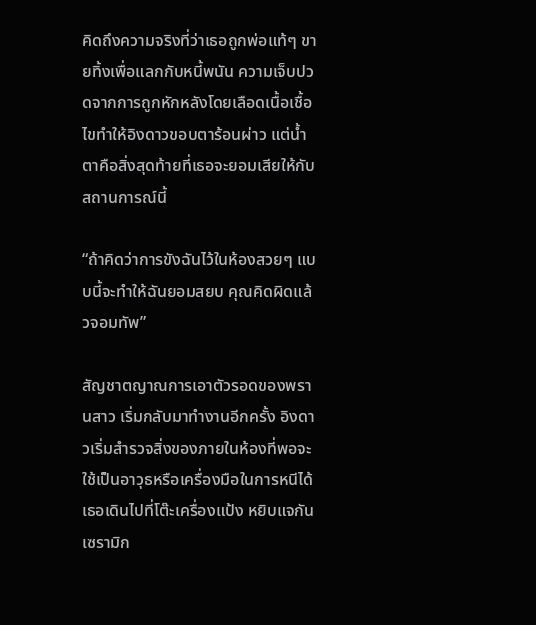คิดถึงความจริงที่ว่าเธอถูกพ่อแท้ๆ ขายทิ้งเพื่อแลกกับหนี้พนัน ความเจ็บปวดจากการถูกหักหลังโดยเลือดเนื้อเชื้อไขทำให้อิงดาวขอบตาร้อนผ่าว แต่น้ำตาคือสิ่งสุดท้ายที่เธอจะยอมเสียให้กับสถานการณ์นี้

“ถ้าคิดว่าการขังฉันไว้ในห้องสวยๆ แบบนี้จะทำให้ฉันยอมสยบ คุณคิดผิดแล้วจอมทัพ”

สัญชาตญาณการเอาตัวรอดของพรานสาว เริ่มกลับมาทำงานอีกครั้ง อิงดาวเริ่มสำรวจสิ่งของภายในห้องที่พอจะใช้เป็นอาวุธหรือเครื่องมือในการหนีได้ เธอเดินไปที่โต๊ะเครื่องแป้ง หยิบแจกันเซรามิก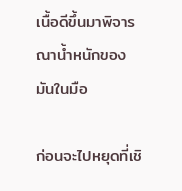เนื้อดีขึ้นมาพิจารณาน้ำหนักของมันในมือ

ก่อนจะไปหยุดที่เชิ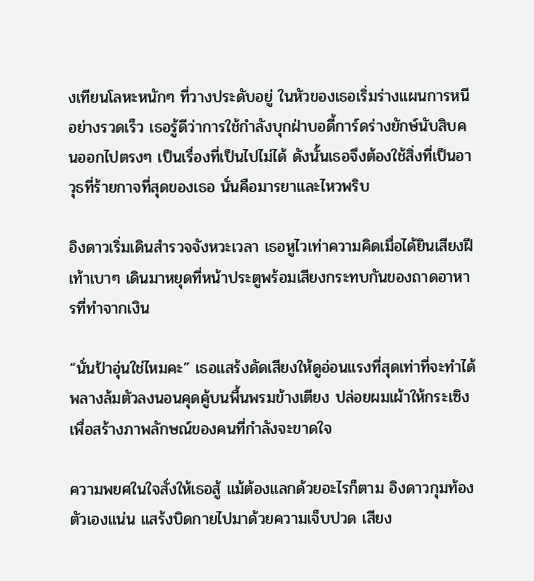งเทียนโลหะหนักๆ ที่วางประดับอยู่ ในหัวของเธอเริ่มร่างแผนการหนีอย่างรวดเร็ว เธอรู้ดีว่าการใช้กำลังบุกฝ่าบอดี้การ์ดร่างยักษ์นับสิบคนออกไปตรงๆ เป็นเรื่องที่เป็นไปไม่ได้ ดังนั้นเธอจึงต้องใช้สิ่งที่เป็นอาวุธที่ร้ายกาจที่สุดของเธอ นั่นคือมารยาและไหวพริบ

อิงดาวเริ่มเดินสำรวจจังหวะเวลา เธอหูไวเท่าความคิดเมื่อได้ยินเสียงฝีเท้าเบาๆ เดินมาหยุดที่หน้าประตูพร้อมเสียงกระทบกันของถาดอาหารที่ทำจากเงิน

“นั่นป้าอุ่นใช่ไหมคะ” เธอแสร้งดัดเสียงให้ดูอ่อนแรงที่สุดเท่าที่จะทำได้ พลางล้มตัวลงนอนคุดคู้บนพื้นพรมข้างเตียง ปล่อยผมเผ้าให้กระเซิงเพื่อสร้างภาพลักษณ์ของคนที่กำลังจะขาดใจ

ความพยศในใจสั่งให้เธอสู้ แม้ต้องแลกด้วยอะไรก็ตาม อิงดาวกุมท้องตัวเองแน่น แสร้งบิดกายไปมาด้วยความเจ็บปวด เสียง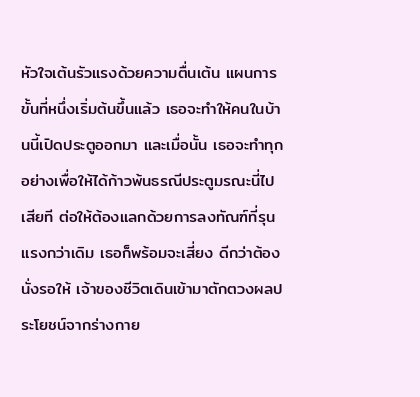หัวใจเต้นรัวแรงด้วยความตื่นเต้น แผนการขั้นที่หนึ่งเริ่มต้นขึ้นแล้ว เธอจะทำให้คนในบ้านนี้เปิดประตูออกมา และเมื่อนั้น เธอจะทำทุกอย่างเพื่อให้ได้ก้าวพ้นธรณีประตูมรณะนี่ไปเสียที ต่อให้ต้องแลกด้วยการลงทัณฑ์ที่รุนแรงกว่าเดิม เธอก็พร้อมจะเสี่ยง ดีกว่าต้องนั่งรอให้ เจ้าของชีวิตเดินเข้ามาตักตวงผลประโยชน์จากร่างกาย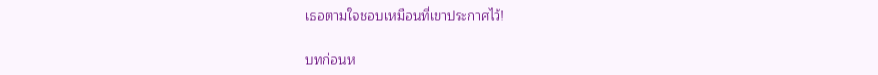เธอตามใจชอบเหมือนที่เขาประกาศไว้!

บทก่อนห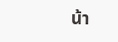น้า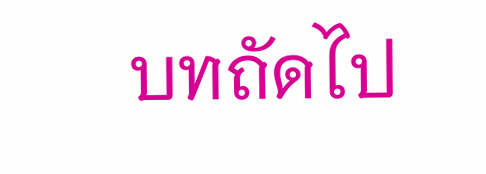บทถัดไป